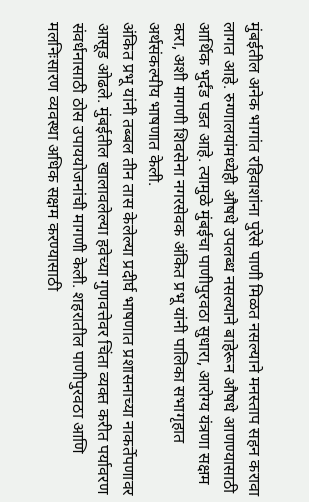मुंबईतील अनेक भागांत रहिवाशांना पुरेसे पाणी मिळत नसल्याने मनस्ताप सहन करावा लागत आहे. रुग्णालयांमध्येही औषधे उपलब्ध नसल्याने बाहेरून औषधे आणण्यासाठी आर्थिक भुर्दंड पडत आहे. त्यामुळे मुंबईचा पाणीपुरवठा सुधारा, आरोग्य यंत्रणा सक्षम करा, अशी मागणी शिवसेना नगरसेवक अंकित प्रभू यांनी पालिका सभागृहात अर्थसंकल्पीय भाषणात केली.
अंकित प्रभू यांनी तब्बल तीन तास केलेल्या प्रदीर्घ भाषणात प्रशासनाच्या नाकर्तेपणावर आसूड ओढले. मुंबईतील खालावलेल्या हवेच्या गुणवत्तेवर चिंता व्यक्त करीत पर्यावरण संवर्धनासाठी ठोस उपाययोजनांची मागणी केली. शहरातील पाणीपुरवठा आणि मलनिःसारण व्यवस्था अधिक सक्षम करण्यासाठी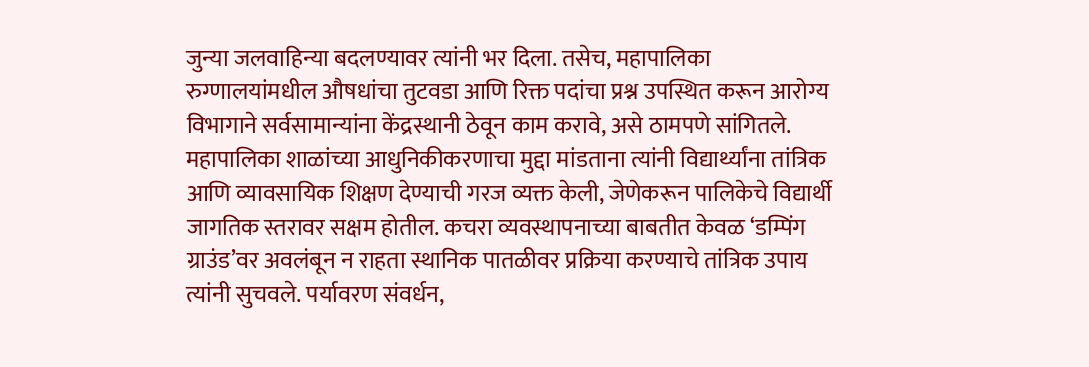जुन्या जलवाहिन्या बदलण्यावर त्यांनी भर दिला. तसेच, महापालिका रुग्णालयांमधील औषधांचा तुटवडा आणि रिक्त पदांचा प्रश्न उपस्थित करून आरोग्य विभागाने सर्वसामान्यांना केंद्रस्थानी ठेवून काम करावे, असे ठामपणे सांगितले. महापालिका शाळांच्या आधुनिकीकरणाचा मुद्दा मांडताना त्यांनी विद्यार्थ्यांना तांत्रिक आणि व्यावसायिक शिक्षण देण्याची गरज व्यक्त केली, जेणेकरून पालिकेचे विद्यार्थी जागतिक स्तरावर सक्षम होतील. कचरा व्यवस्थापनाच्या बाबतीत केवळ ‘डम्पिंग ग्राउंड’वर अवलंबून न राहता स्थानिक पातळीवर प्रक्रिया करण्याचे तांत्रिक उपाय त्यांनी सुचवले. पर्यावरण संवर्धन,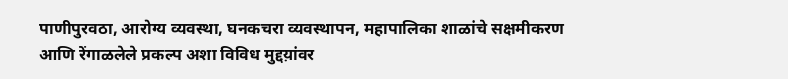पाणीपुरवठा, आरोग्य व्यवस्था, घनकचरा व्यवस्थापन, महापालिका शाळांचे सक्षमीकरण आणि रेंगाळलेले प्रकल्प अशा विविध मुद्दय़ांवर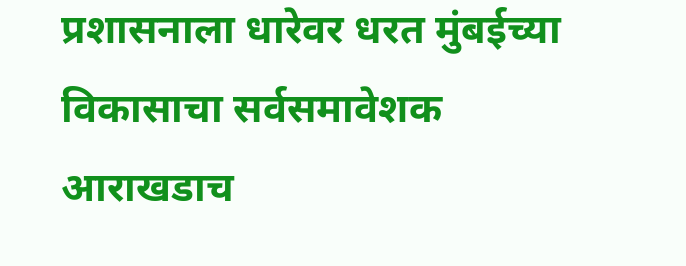प्रशासनाला धारेवर धरत मुंबईच्या विकासाचा सर्वसमावेशक आराखडाच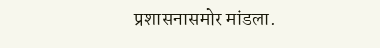प्रशासनासमोर मांडला.